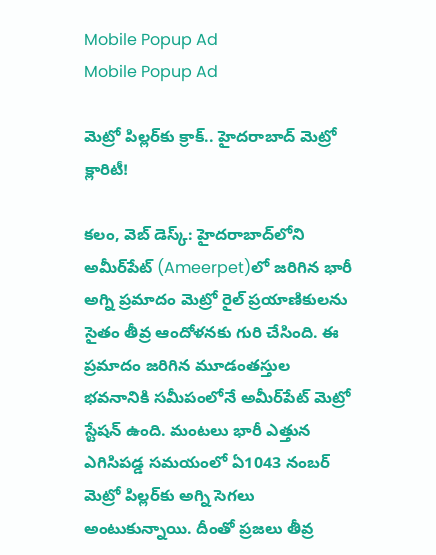Mobile Popup Ad
Mobile Popup Ad

మెట్రో పిల్ల‌ర్‌కు క్రాక్‌.. హైద‌రాబాద్ మెట్రో క్లారిటీ!

క‌లం, వెబ్ డెస్క్: హైద‌రాబాద్‌లోని అమీర్‌పేట్‌ (Ameerpet)లో జ‌రిగిన భారీ అగ్ని ప్ర‌మాదం మెట్రో రైల్ ప్ర‌యాణికుల‌ను సైతం తీవ్ర ఆందోళ‌న‌కు గురి చేసింది. ఈ ప్ర‌మాదం జ‌రిగిన మూడంత‌స్తుల‌ భ‌వ‌నానికి స‌మీపంలోనే అమీర్‌పేట్ మెట్రో స్టేష‌న్ ఉంది. మంట‌లు భారీ ఎత్తున ఎగిసిప‌డ్డ స‌మ‌యంలో ఏ1043 నంబర్ మెట్రో పిల్లర్‌కు అగ్ని సెగలు అంటుకున్నాయి. దీంతో ప్ర‌జ‌లు తీవ్ర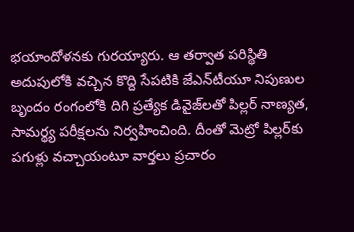భ‌యాందోళ‌న‌కు గుర‌య్యారు. ఆ త‌ర్వాత ప‌రిస్థితి అదుపులోకి వ‌చ్చిన కొద్ది సేప‌టికి జేఎన్‌టీయూ నిపుణుల బృందం రంగంలోకి దిగి ప్రత్యేక డివైజ్‌లతో పిల్లర్ నాణ్యత, సామర్థ్య పరీక్షలను నిర్వహించింది. దీంతో మెట్రో పిల్ల‌ర్‌కు ప‌గుళ్లు వ‌చ్చాయంటూ వార్త‌లు ప్ర‌చారం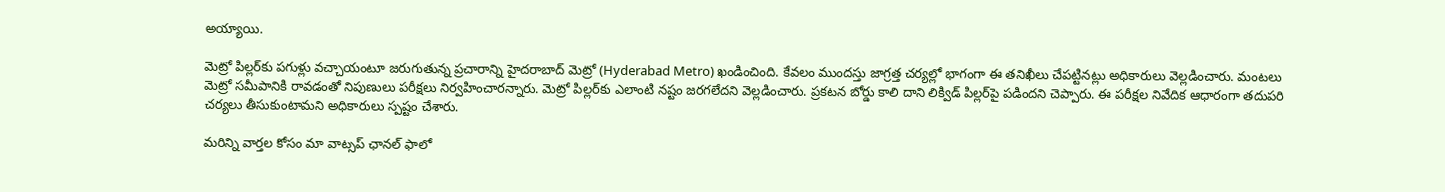అయ్యాయి.

మెట్రో పిల్ల‌ర్‌కు ప‌గుళ్లు వ‌చ్చాయంటూ జ‌రుగుతున్న ప్ర‌చారాన్ని హైద‌రాబాద్ మెట్రో (Hyderabad Metro) ఖండించింది. కేవ‌లం ముందస్తు జాగ్రత్త చర్యల్లో భాగంగా ఈ తనిఖీలు చేపట్టిన‌ట్లు అధికారులు వెల్ల‌డించారు. మంట‌లు మెట్రో స‌మీపానికి రావ‌డంతో నిపుణులు ప‌రీక్ష‌లు నిర్వ‌హించార‌న్నారు. మెట్రో పిల్ల‌ర్‌కు ఎలాంటి న‌ష్టం జ‌ర‌గ‌లేద‌ని వెల్ల‌డించారు. ప్ర‌క‌ట‌న బోర్డు కాలి దాని లిక్విడ్ పిల్ల‌ర్‌పై ప‌డింద‌ని చెప్పారు. ఈ ప‌రీక్ష‌ల‌ నివేదిక ఆధారంగా తదుపరి చర్యలు తీసుకుంటామ‌ని అధికారులు స్ప‌ష్టం చేశారు.

మ‌రిన్ని వార్త‌ల కోసం మా వాట్స‌ప్ ఛాన‌ల్ ఫాలో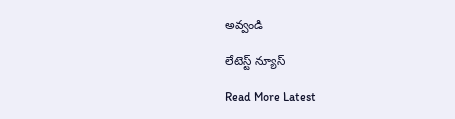అవ్వండి

లేటెస్ట్ న్యూస్‌

Read More Latest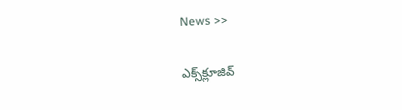News >>

ఎక్స్‌క్లూజివ్‌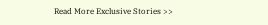Read More Exclusive Stories >>